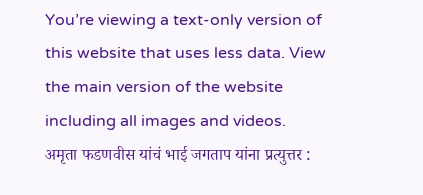You’re viewing a text-only version of this website that uses less data. View the main version of the website including all images and videos.
अमृता फडणवीस यांचं भाई जगताप यांना प्रत्युत्तर :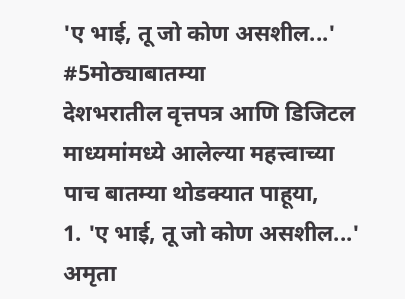'ए भाई, तू जो कोण असशील...' #5मोठ्याबातम्या
देशभरातील वृत्तपत्र आणि डिजिटल माध्यमांमध्ये आलेल्या महत्त्वाच्या पाच बातम्या थोडक्यात पाहूया,
1. 'ए भाई, तू जो कोण असशील...' अमृता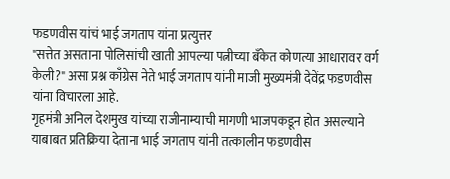फडणवीस यांचं भाई जगताप यांना प्रत्युत्तर
"सत्तेत असताना पोलिसांची खाती आपल्या पत्नीच्या बँकेत कोणत्या आधारावर वर्ग केली?" असा प्रश्न काँग्रेस नेते भाई जगताप यांनी माजी मुख्यमंत्री देवेंद्र फडणवीस यांना विचारला आहे.
गृहमंत्री अनिल देशमुख यांच्या राजीनाम्याची मागणी भाजपकडून होत असल्याने याबाबत प्रतिक्रिया देताना भाई जगताप यांनी तत्कालीन फडणवीस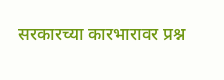सरकारच्या कारभारावर प्रश्न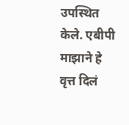उपस्थित केले. एबीपी माझाने हे वृत्त दिलं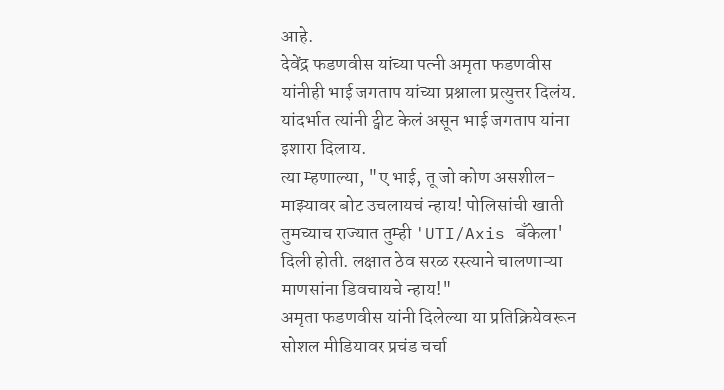आहे.
देवेंद्र फडणवीस यांच्या पत्नी अमृता फडणवीस यांनीही भाई जगताप यांच्या प्रश्नाला प्रत्युत्तर दिलंय. यांदर्भात त्यांनी ट्वीट केलं असून भाई जगताप यांना इशारा दिलाय.
त्या म्हणाल्या, "ए भाई, तू जो कोण असशील- माझ्यावर बोट उचलायचं न्हाय! पोलिसांची खाती तुमच्याच राज्यात तुम्ही 'UTI/Axis बँकेला' दिली होती. लक्षात ठेव सरळ रस्त्याने चालणाऱ्या माणसांना डिवचायचे न्हाय!"
अमृता फडणवीस यांनी दिलेल्या या प्रतिक्रियेवरून सोशल मीडियावर प्रचंड चर्चा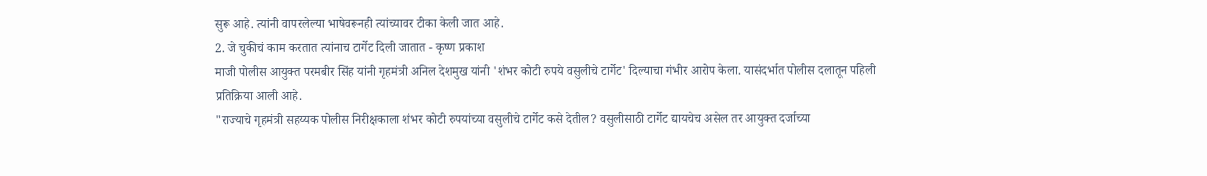सुरू आहे. त्यांनी वापरलेल्या भाषेवरूनही त्यांच्यावर टीका केली जात आहे.
2. जे चुकीचं काम करतात त्यांनाच टार्गेट दिली जातात - कृष्ण प्रकाश
माजी पोलीस आयुक्त परमबीर सिंह यांनी गृहमंत्री अनिल देशमुख यांनी 'शंभर कोटी रुपये वसुलीचे टार्गेट' दिल्याचा गंभीर आरोप केला. यासंदर्भात पोलीस दलातून पहिली प्रतिक्रिया आली आहे.
"राज्याचे गृहमंत्री सहय्यक पोलीस निरीक्षकाला शंभर कोटी रुपयांच्या वसुलीचे टार्गेट कसे देतील? वसुलीसाठी टार्गेट द्यायचेच असेल तर आयुक्त दर्जाच्या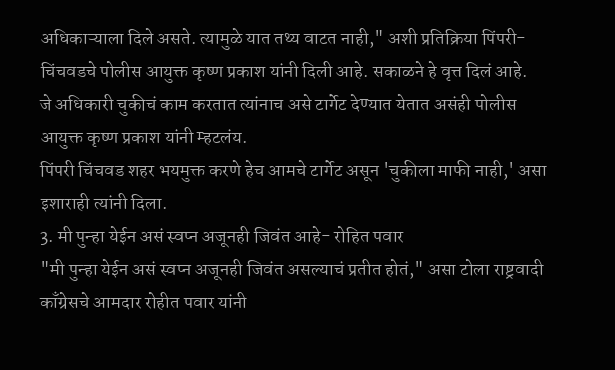अधिकाऱ्याला दिले असते. त्यामुळे यात तथ्य वाटत नाही," अशी प्रतिक्रिया पिंपरी-चिंचवडचे पोलीस आयुक्त कृष्ण प्रकाश यांनी दिली आहे. सकाळने हे वृत्त दिलं आहे.
जे अधिकारी चुकीचं काम करतात त्यांनाच असे टार्गेट देण्यात येतात असंही पोलीस आयुक्त कृष्ण प्रकाश यांनी म्हटलंय.
पिंपरी चिंचवड शहर भयमुक्त करणे हेच आमचे टार्गेट असून 'चुकीला माफी नाही,' असा इशाराही त्यांनी दिला.
3. मी पुन्हा येईन असं स्वप्न अजूनही जिवंत आहे- रोहित पवार
"मी पुन्हा येईन असं स्वप्न अजूनही जिवंत असल्याचं प्रतीत होतं," असा टोला राष्ट्रवादी काँग्रेसचे आमदार रोहीत पवार यांनी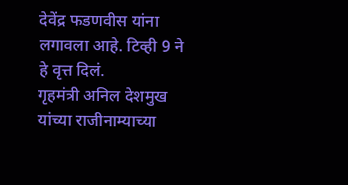देवेंद्र फडणवीस यांना लगावला आहे. टिव्ही 9 ने हे वृत्त दिलं.
गृहमंत्री अनिल देशमुख यांच्या राजीनाम्याच्या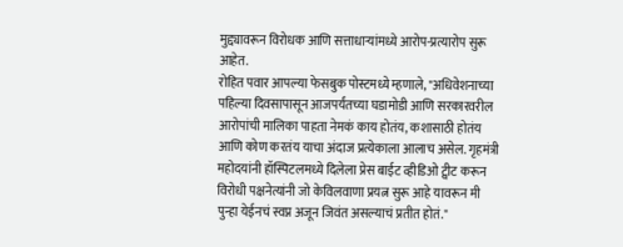मुद्द्यावरून विरोधक आणि सत्ताधाऱ्यांमध्ये आरोप-प्रत्यारोप सुरू आहेत.
रोहित पवार आपल्या फेसबुक पोस्टमध्ये म्हणाले, "अधिवेशनाच्या पहिल्या दिवसापासून आजपर्यंतच्या घडामोडी आणि सरकारवरील आरोपांची मालिका पाहता नेमकं काय होतंय, कशासाठी होतंय आणि कोण करतंय याचा अंदाज प्रत्येकाला आलाच असेल. गृहमंत्री महोदयांनी हॉस्पिटलमध्ये दिलेला प्रेस बाईट व्हीडिओ ट्वीट करून विरोधी पक्षनेत्यांनी जो केविलवाणा प्रयत्न सुरू आहे यावरून मी पुन्हा येईनचं स्वप्न अजून जिवंत असल्याचं प्रतीत होतं."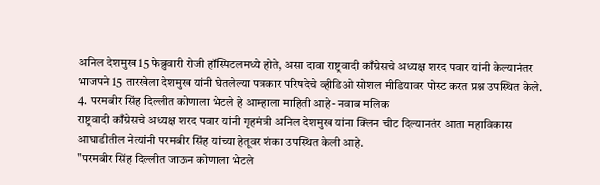अनिल देशमुख 15 फेब्रुवारी रोजी हॉस्पिटलमध्ये होते, असा दावा राष्ट्रवादी काँग्रेसचे अध्यक्ष शरद पवार यांनी केल्यानंतर भाजपने 15 तारखेला देशमुख यांनी घेतलेल्या पत्रकार परिषदेचे व्हीडिओ सोशल मीडियावर पोस्ट करत प्रश्न उपस्थित केले.
4. परमबीर सिंह दिल्लीत कोणाला भेटले हे आम्हाला माहिती आहे- नवाब मलिक
राष्ट्रवादी काँग्रेसचे अध्यक्ष शरद पवार यांनी गृहमंत्री अनिल देशमुख यांना क्लिन चीट दिल्यानतंर आता महाविकास आघाडीतील नेत्यांनी परमबीर सिंह यांच्या हेतूवर शंका उपस्थित केली आहे.
"परमबीर सिंह दिल्लीत जाऊन कोणाला भेटले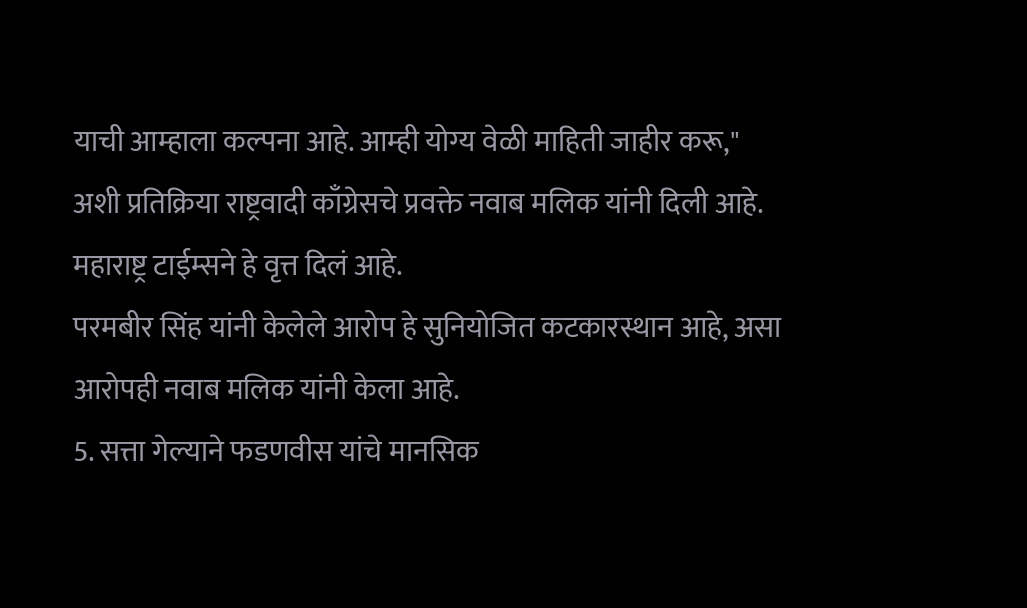याची आम्हाला कल्पना आहे. आम्ही योग्य वेळी माहिती जाहीर करू," अशी प्रतिक्रिया राष्ट्रवादी काँग्रेसचे प्रवक्ते नवाब मलिक यांनी दिली आहे. महाराष्ट्र टाईम्सने हे वृत्त दिलं आहे.
परमबीर सिंह यांनी केलेले आरोप हे सुनियोजित कटकारस्थान आहे, असा आरोपही नवाब मलिक यांनी केला आहे.
5. सत्ता गेल्याने फडणवीस यांचे मानसिक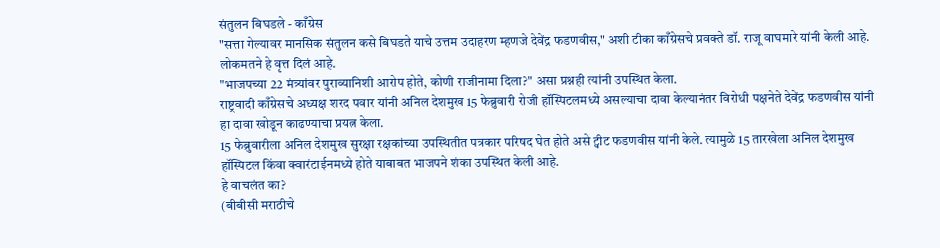संतुलन बिघडले - काँग्रेस
"सत्ता गेल्यावर मानसिक संतुलन कसे बिघडते याचे उत्तम उदाहरण म्हणजे देवेंद्र फडणवीस," अशी टीका काँग्रेसचे प्रवक्ते डॉ. राजू वाघमारे यांनी केली आहे. लोकमतने हे वृत्त दिलं आहे.
"भाजपच्या 22 मंत्र्यांवर पुराव्यानिशी आरोप होते, कोणी राजीनामा दिला?" असा प्रश्नही त्यांनी उपस्थित केला.
राष्ट्रवादी काँग्रेसचे अध्यक्ष शरद पवार यांनी अनिल देशमुख 15 फेब्रुवारी रोजी हॉस्पिटलमध्ये असल्याचा दावा केल्यानंतर विरोधी पक्षनेते देवेंद्र फडणवीस यांनी हा दावा खोडून काढण्याचा प्रयत्न केला.
15 फेब्रुवारीला अनिल देशमुख सुरक्षा रक्षकांच्या उपस्थितीत पत्रकार परिषद घेत होते असे ट्वीट फडणवीस यांनी केले. त्यामुळे 15 तारखेला अनिल देशमुख हॉस्पिटल किंवा क्वारंटाईनमध्ये होते याबाबत भाजपने शंका उपस्थित केली आहे.
हे वाचलंत का?
(बीबीसी मराठीचे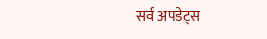सर्व अपडेट्स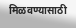मिळवण्यासाठी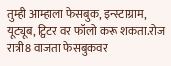तुम्ही आम्हाला फेसबुक, इन्स्टाग्राम, यूट्यूब, ट्विटर वर फॉलो करू शकता.रोज रात्री8 वाजता फेसबुकवर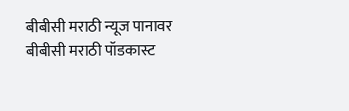बीबीसी मराठी न्यूज पानावर बीबीसी मराठी पॉडकास्ट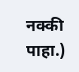नक्की पाहा.)